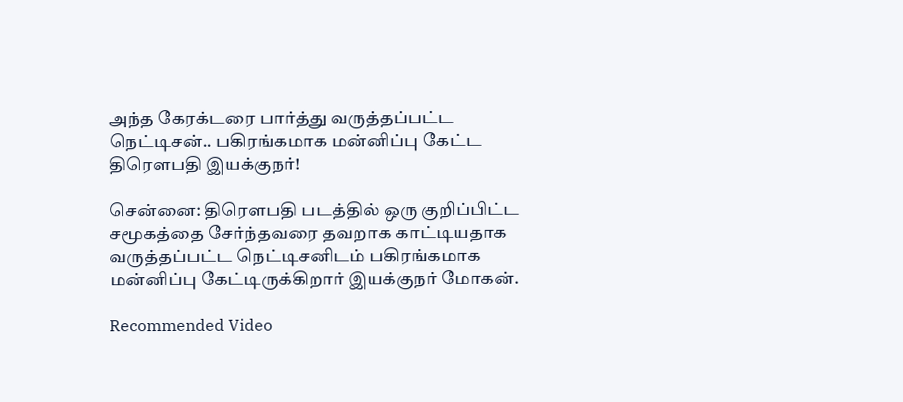அந்த கேரக்டரை பார்த்து வருத்தப்பட்ட நெட்டிசன்.. பகிரங்கமாக மன்னிப்பு கேட்ட திரௌபதி இயக்குநர்!

சென்னை: திரௌபதி படத்தில் ஒரு குறிப்பிட்ட சமூகத்தை சேர்ந்தவரை தவறாக காட்டியதாக வருத்தப்பட்ட நெட்டிசனிடம் பகிரங்கமாக மன்னிப்பு கேட்டிருக்கிறார் இயக்குநர் மோகன்.

Recommended Video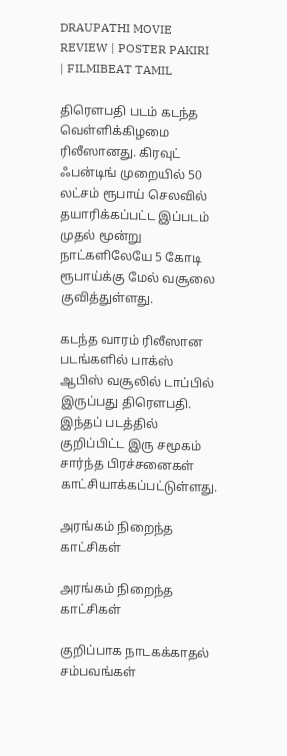DRAUPATHI MOVIE REVIEW | POSTER PAKIRI | FILMIBEAT TAMIL

திரௌபதி படம் கடந்த வெள்ளிக்கிழமை ரிலீஸானது. கிரவுட் ஃபன்டிங் முறையில் 50 லட்சம் ரூபாய் செலவில் தயாரிக்கப்பட்ட இப்படம் முதல் மூன்று நாட்களிலேயே 5 கோடி ரூபாய்க்கு மேல் வசூலை குவித்துள்ளது.

கடந்த வாரம் ரிலீஸான படங்களில் பாக்ஸ் ஆபிஸ் வசூலில் டாப்பில் இருப்பது திரௌபதி. இந்தப் படத்தில் குறிப்பிட்ட இரு சமூகம் சார்ந்த பிரச்சனைகள் காட்சியாக்கப்பட்டுள்ளது.

அரங்கம் நிறைந்த காட்சிகள்

அரங்கம் நிறைந்த காட்சிகள்

குறிப்பாக நாடகக்காதல் சம்பவங்கள்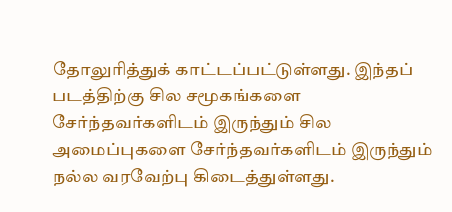தோலுரித்துக் காட்டப்பட்டுள்ளது. இந்தப் படத்திற்கு சில சமூகங்களை சேர்ந்தவர்களிடம் இருந்தும் சில அமைப்புகளை சேர்ந்தவர்களிடம் இருந்தும் நல்ல வரவேற்பு கிடைத்துள்ளது.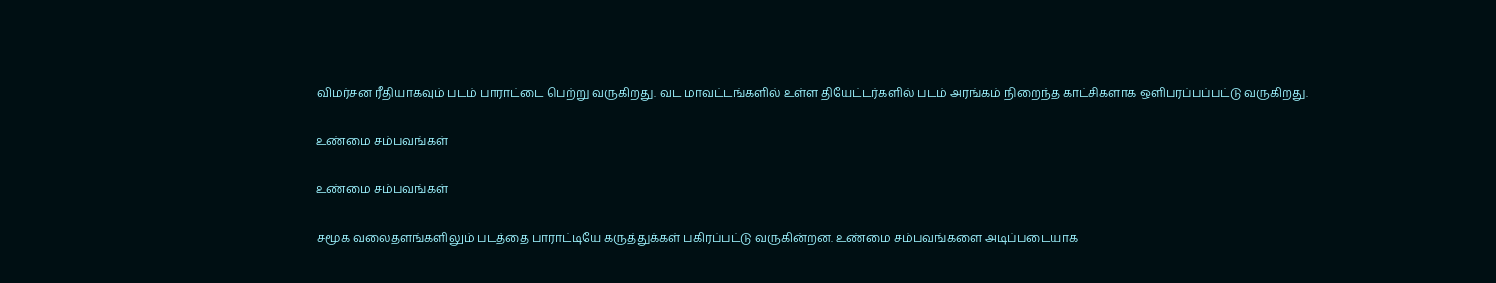விமர்சன ரீதியாகவும் படம் பாராட்டை பெற்று வருகிறது. வட மாவட்டங்களில் உள்ள தியேட்டர்களில் படம் அரங்கம் நிறைந்த காட்சிகளாக ஒளிபரப்பப்பட்டு வருகிறது.

உண்மை சம்பவங்கள்

உண்மை சம்பவங்கள்

சமூக வலைதளங்களிலும் படத்தை பாராட்டியே கருத்துக்கள் பகிரப்பட்டு வருகின்றன. உண்மை சம்பவங்களை அடிப்படையாக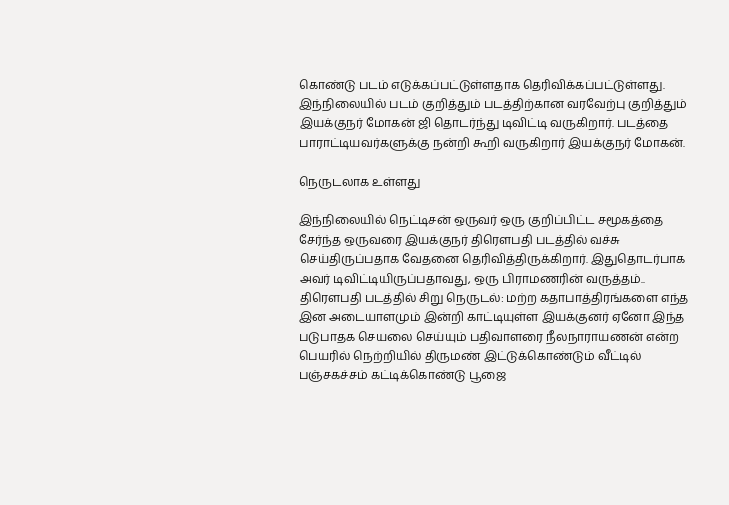கொண்டு படம் எடுக்கப்பட்டுள்ளதாக தெரிவிக்கப்பட்டுள்ளது. இந்நிலையில் படம் குறித்தும் படத்திற்கான வரவேற்பு குறித்தும் இயக்குநர் மோகன் ஜி தொடர்ந்து டிவிட்டி வருகிறார். படத்தை பாராட்டியவர்களுக்கு நன்றி கூறி வருகிறார் இயக்குநர் மோகன்.

நெருடலாக உள்ளது

இந்நிலையில் நெட்டிசன் ஒருவர் ஒரு குறிப்பிட்ட சமூகத்தை சேர்ந்த ஒருவரை இயக்குநர் திரௌபதி படத்தில் வச்சு செய்திருப்பதாக வேதனை தெரிவித்திருக்கிறார். இதுதொடர்பாக அவர் டிவிட்டியிருப்பதாவது, ஒரு பிராமணரின் வருத்தம்.. திரௌபதி படத்தில் சிறு நெருடல்: மற்ற கதாபாத்திரங்களை எந்த இன அடையாளமும் இன்றி காட்டியுள்ள இயக்குனர் ஏனோ இந்த படுபாதக செயலை செய்யும் பதிவாளரை நீலநாராயணன் என்ற பெயரில் நெற்றியில் திருமண் இட்டுக்கொண்டும் வீட்டில் பஞ்சகச்சம் கட்டிக்கொண்டு பூஜை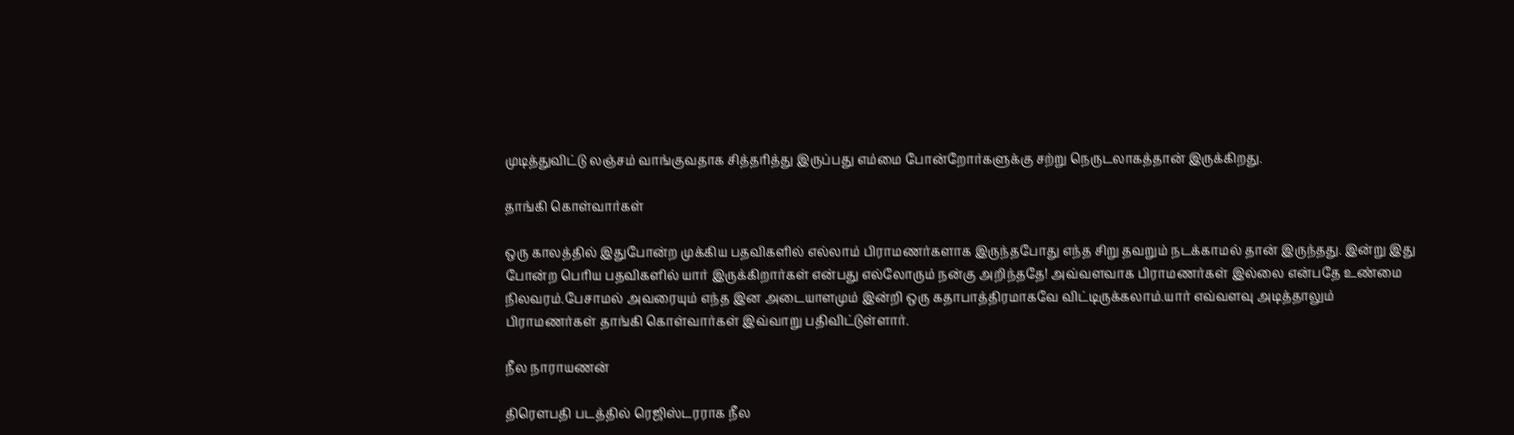முடித்துவிட்டு லஞ்சம் வாங்குவதாக சித்தரித்து இருப்பது எம்மை போன்றோர்களுக்கு சற்று நெருடலாகத்தான் இருக்கிறது.

தாங்கி கொள்வார்கள்

ஒரு காலத்தில் இதுபோன்ற முக்கிய பதவிகளில் எல்லாம் பிராமணர்களாக இருந்தபோது எந்த சிறு தவறும் நடக்காமல் தான் இருந்தது. இன்று இது போன்ற பெரிய பதவிகளில் யார் இருக்கிறார்கள் என்பது எல்லோரும் நன்கு அறிந்ததே! அவ்வளவாக பிராமணர்கள் இல்லை என்பதே உண்மை நிலவரம்.பேசாமல் அவரையும் எந்த இன அடையாளமும் இன்றி ஒரு கதாபாத்திரமாகவே விட்டிருக்கலாம்.யார் எவ்வளவு அடித்தாலும் பிராமணர்கள் தாங்கி கொள்வார்கள் இவ்வாறு பதிவிட்டுள்ளார்.

நீல நாராயணன்

திரௌபதி படத்தில் ரெஜிஸ்டரராக நீல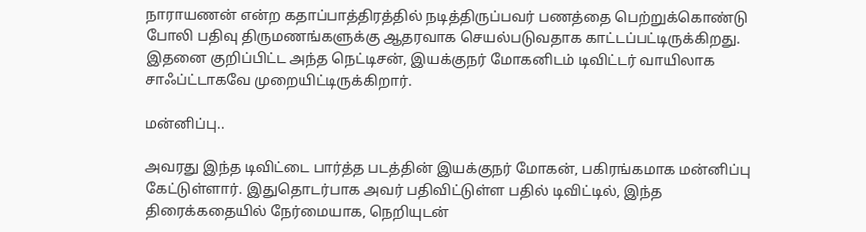நாராயணன் என்ற கதாப்பாத்திரத்தில் நடித்திருப்பவர் பணத்தை பெற்றுக்கொண்டு போலி பதிவு திருமணங்களுக்கு ஆதரவாக செயல்படுவதாக காட்டப்பட்டிருக்கிறது. இதனை குறிப்பிட்ட அந்த நெட்டிசன், இயக்குநர் மோகனிடம் டிவிட்டர் வாயிலாக சாஃப்ட்டாகவே முறையிட்டிருக்கிறார்.

மன்னிப்பு..

அவரது இந்த டிவிட்டை பார்த்த படத்தின் இயக்குநர் மோகன், பகிரங்கமாக மன்னிப்பு கேட்டுள்ளார். இதுதொடர்பாக அவர் பதிவிட்டுள்ள பதில் டிவிட்டில், இந்த திரைக்கதையில் நேர்மையாக, நெறியுடன்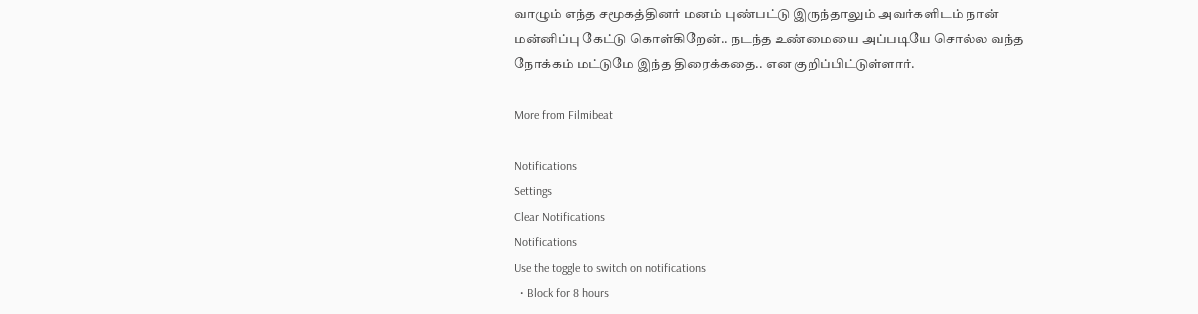வாழும் எந்த சமூகத்தினர் மனம் புண்பட்டு இருந்தாலும் அவர்களிடம் நான் மன்னிப்பு கேட்டு கொள்கிறேன்.. நடந்த உண்மையை அப்படியே சொல்ல வந்த நோக்கம் மட்டுமே இந்த திரைக்கதை.. என குறிப்பிட்டுள்ளார்.

More from Filmibeat

Notifications
Settings
Clear Notifications
Notifications
Use the toggle to switch on notifications
  • Block for 8 hours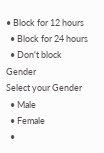• Block for 12 hours
  • Block for 24 hours
  • Don't block
Gender
Select your Gender
  • Male
  • Female
  •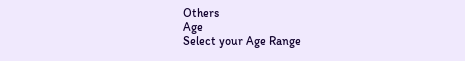Others
Age
Select your Age Range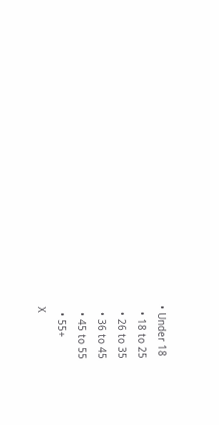• Under 18
  • 18 to 25
  • 26 to 35
  • 36 to 45
  • 45 to 55
  • 55+
X